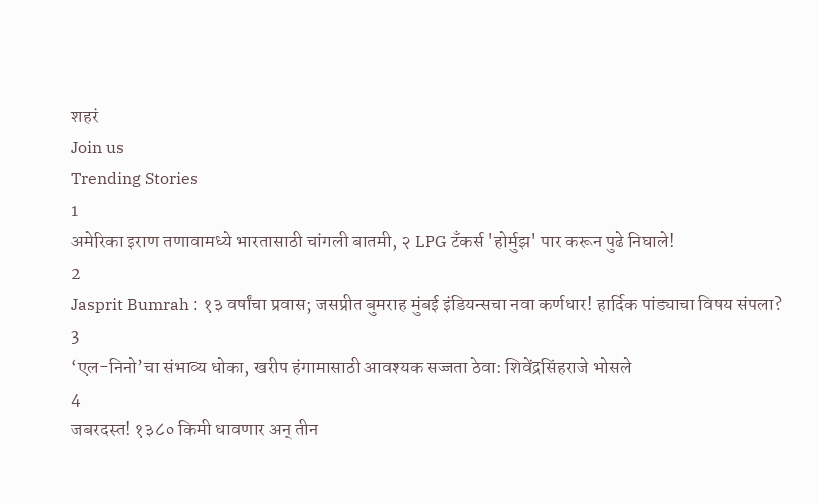शहरं
Join us
Trending Stories
1
अमेरिका इराण तणावामध्ये भारतासाठी चांगली बातमी, २ LPG टँकर्स 'होर्मुझ' पार करून पुढे निघाले!
2
Jasprit Bumrah : १३ वर्षांचा प्रवास; जसप्रीत बुमराह मुंबई इंडियन्सचा नवा कर्णधार! हार्दिक पांड्याचा विषय संपला?
3
‘एल-निनो’चा संभाव्य धोका, खरीप हंगामासाठी आवश्यक सज्जता ठेवा: शिवेंद्रसिंहराजे भोसले
4
जबरदस्त! १३८० किमी धावणार अन् तीन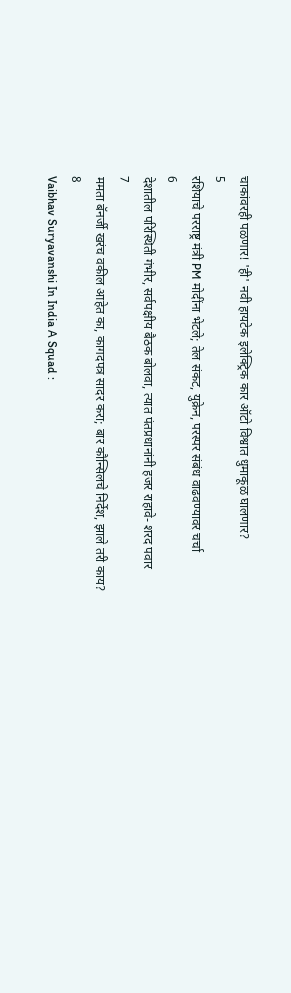चाकांवरही पळणार! 'ही' नवी हायटेक इलेक्ट्रिक कार ऑटो विश्वात धुमाकूळ घालणार?
5
रशियाचे परराष्ट्र मंत्री PM मोदींना भेटले; तेल संकट, युक्रेन, परस्पर संबंध वाढवण्यावर चर्चा
6
देशातील परिस्थिती गंभीर, सर्वपक्षीय बैठक बोलवा, त्यात पंतप्रधानांनी हजर राहावे- शरद पवार
7
ममता बॅनर्जी खरंच वकील आहेत का, कागदपत्र सादर करा; बार कौन्सिलचे निर्देश, झाले तरी काय?
8
Vaibhav Suryavanshi In India A Squad :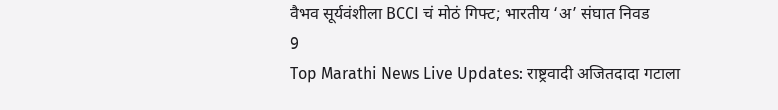वैभव सूर्यवंशीला BCCI चं मोठं गिफ्ट; भारतीय ‘अ’ संघात निवड
9
Top Marathi News Live Updates: राष्ट्रवादी अजितदादा गटाला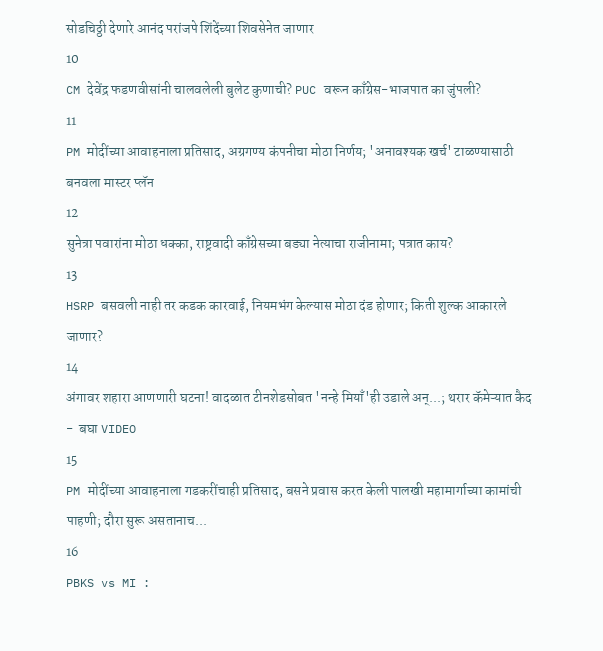सोडचिठ्ठी देणारे आनंद परांजपे शिंदेंच्या शिवसेनेत जाणार
10
CM देवेंद्र फडणवीसांनी चालवलेली बुलेट कुणाची? PUC वरून काँग्रेस-भाजपात का जुंपली?
11
PM मोदींच्या आवाहनाला प्रतिसाद, अग्रगण्य कंपनीचा मोठा निर्णय; 'अनावश्यक खर्च' टाळण्यासाठी बनवला मास्टर प्लॅन
12
सुनेत्रा पवारांना मोठा धक्का, राष्ट्रवादी काँग्रेसच्या बड्या नेत्याचा राजीनामा; पत्रात काय?
13
HSRP बसवली नाही तर कडक कारवाई, नियमभंग केल्यास मोठा दंड होणार; किती शुल्क आकारले जाणार?
14
अंगावर शहारा आणणारी घटना! वादळात टीनशेडसोबत 'नन्हे मियाँ'ही उडाले अन्...; थरार कॅमेऱ्यात कैद -  बघा VIDEO
15
PM मोदींच्या आवाहनाला गडकरींचाही प्रतिसाद, बसने प्रवास करत केली पालखी महामार्गाच्या कामांची पाहणी; दौरा सुरू असतानाच...
16
PBKS vs MI :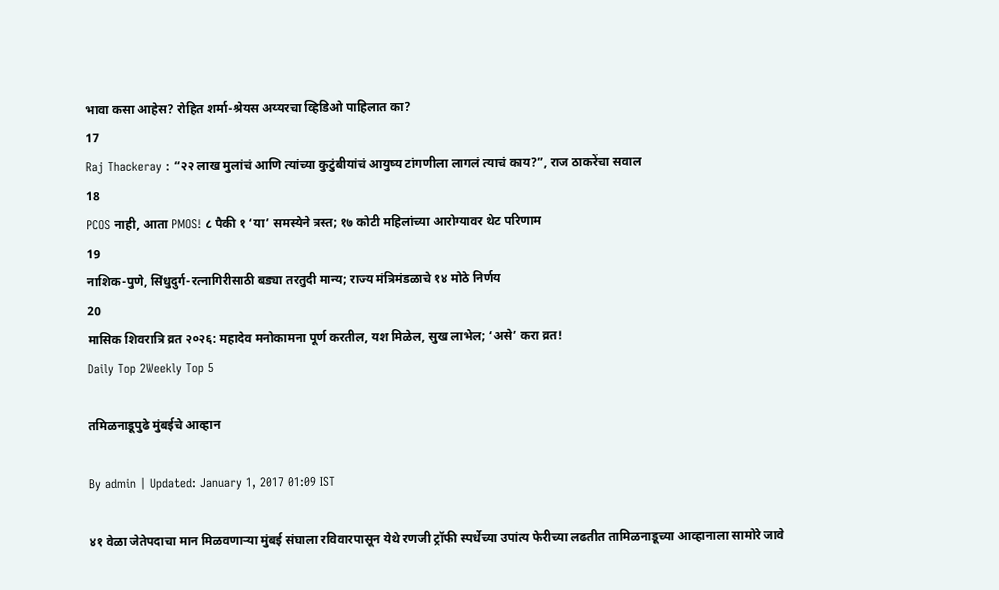भावा कसा आहेस? रोहित शर्मा-श्रेयस अय्यरचा व्हिडिओ पाहिलात का?
17
Raj Thackeray : “२२ लाख मुलांचं आणि त्यांच्या कुटुंबीयांचं आयुष्य टांगणीला लागलं त्याचं काय?”, राज ठाकरेंचा सवाल
18
PCOS नाही, आता PMOS! ८ पैकी १ ‘या’ समस्येने त्रस्त; १७ कोटी महिलांच्या आरोग्यावर थेट परिणाम
19
नाशिक-पुणे, सिंधुदुर्ग-रत्नागिरीसाठी बड्या तरतुदी मान्य; राज्य मंत्रिमंडळाचे १४ मोठे निर्णय
20
मासिक शिवरात्रि व्रत २०२६: महादेव मनोकामना पूर्ण करतील, यश मिळेल, सुख लाभेल; ‘असे’ करा व्रत!
Daily Top 2Weekly Top 5

तमिळनाडूपुढे मुंबईचे आव्हान

By admin | Updated: January 1, 2017 01:09 IST

४१ वेळा जेतेपदाचा मान मिळवणाऱ्या मुंबई संघाला रविवारपासून येथे रणजी ट्रॉफी स्पर्धेच्या उपांत्य फेरीच्या लढतीत तामिळनाडूच्या आव्हानाला सामोरे जावे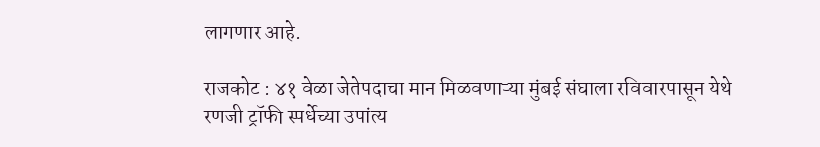लागणार आहे.

राजकोट : ४१ वेळा जेतेपदाचा मान मिळवणाऱ्या मुंबई संघाला रविवारपासून येथे रणजी ट्रॉफी स्पर्धेच्या उपांत्य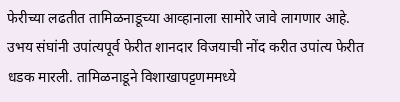फेरीच्या लढतीत तामिळनाडूच्या आव्हानाला सामोरे जावे लागणार आहे.
उभय संघांनी उपांत्यपूर्व फेरीत शानदार विजयाची नोंद करीत उपांत्य फेरीत धडक मारली. तामिळनाडूने विशाखापट्टणममध्ये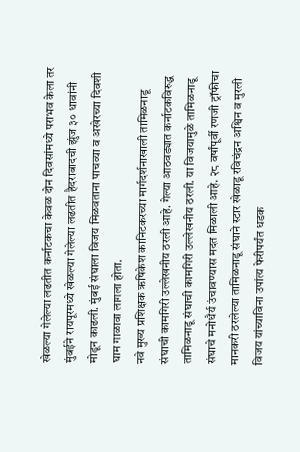खेळल्या गेलेल्या लढतीत कर्नाटकचा केवळ दोन दिवसांमध्ये पराभव केला तर मुंबईने रायपूरमध्ये खेळल्या गेलेल्या लढतीत हैदराबादची झुंज ३० धावांनी मोडून काढली. मुंबई संघाला विजय मिळवताना पाचव्या व अखेरच्या दिवशी घाम गाळावा लागला होता.
नवे मुख्य प्रशिक्षक ऋषिकेश कानिटकरच्या मार्गदर्शनाखाली तामिळनाडू संघाची कामगिरी उल्लेखनीय ठरली आहे. गेल्या आठवड्यात कर्नाटकविरुद्ध तामिळनाडू संघाची कामगिरी उल्लेखनीय ठरली. या विजयामुळे तामिळनाडू संघाचे मनोधैर्य उंचावण्यास मदत मिळाली आहे. २८ वर्षांपूर्वी रणजी ट्रॉफीचा मानकरी ठरलेल्या तामिळनाडू संघाने स्टार खेळाडू रविचंद्रन अश्विन व मुरली विजय यांच्याविना उपांत्य फेरीपर्यंत धडक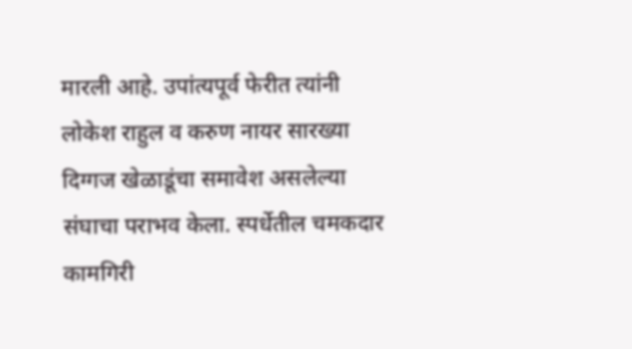मारली आहे. उपांत्यपूर्व फेरीत त्यांनी लोकेश राहुल व करुण नायर सारख्या दिग्गज खेळाडूंचा समावेश असलेल्या संघाचा पराभव केला. स्पर्धेतील चमकदार कामगिरी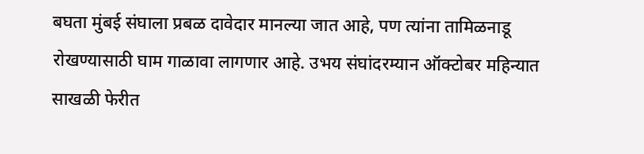बघता मुंबई संघाला प्रबळ दावेदार मानल्या जात आहे, पण त्यांना तामिळनाडू रोखण्यासाठी घाम गाळावा लागणार आहे. उभय संघांदरम्यान ऑक्टोबर महिन्यात साखळी फेरीत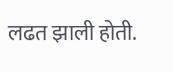लढत झाली होती.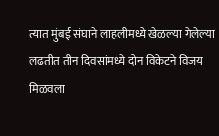त्यात मुंबई संघाने लाहलीमध्ये खेळल्या गेलेल्या लढतीत तीन दिवसांमध्ये दोन विकेटने विजय मिळवला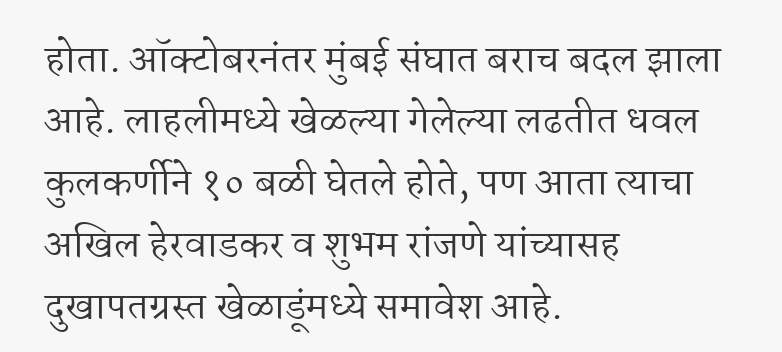होता. ऑक्टोबरनंतर मुंबई संघात बराच बदल झाला आहे. लाहलीमध्ये खेळल्या गेलेल्या लढतीत धवल कुलकर्णीने १० बळी घेतले होते, पण आता त्याचा अखिल हेरवाडकर व शुभम रांजणे यांच्यासह दुखापतग्रस्त खेळाडूंमध्ये समावेश आहे.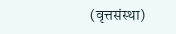(वृत्तसंस्था)